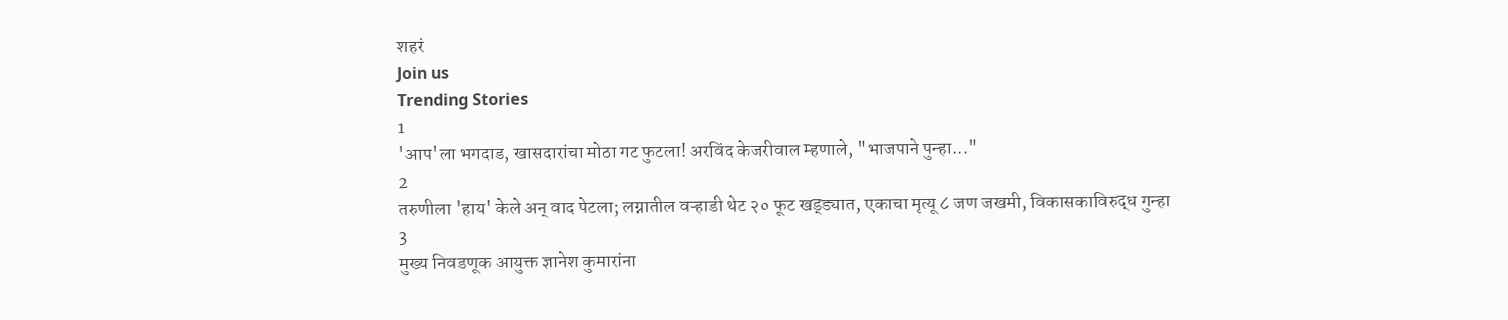शहरं
Join us
Trending Stories
1
'आप'ला भगदाड, खासदारांचा मोठा गट फुटला! अरविंद केजरीवाल म्हणाले, "भाजपाने पुन्हा..."
2
तरुणीला 'हाय' केले अन् वाद पेटला; लग्नातील वऱ्हाडी थेट २० फूट खड्ड्यात, एकाचा मृत्यू ८ जण जखमी, विकासकाविरुद्ध गुन्हा
3
मुख्य निवडणूक आयुक्त ज्ञानेश कुमारांना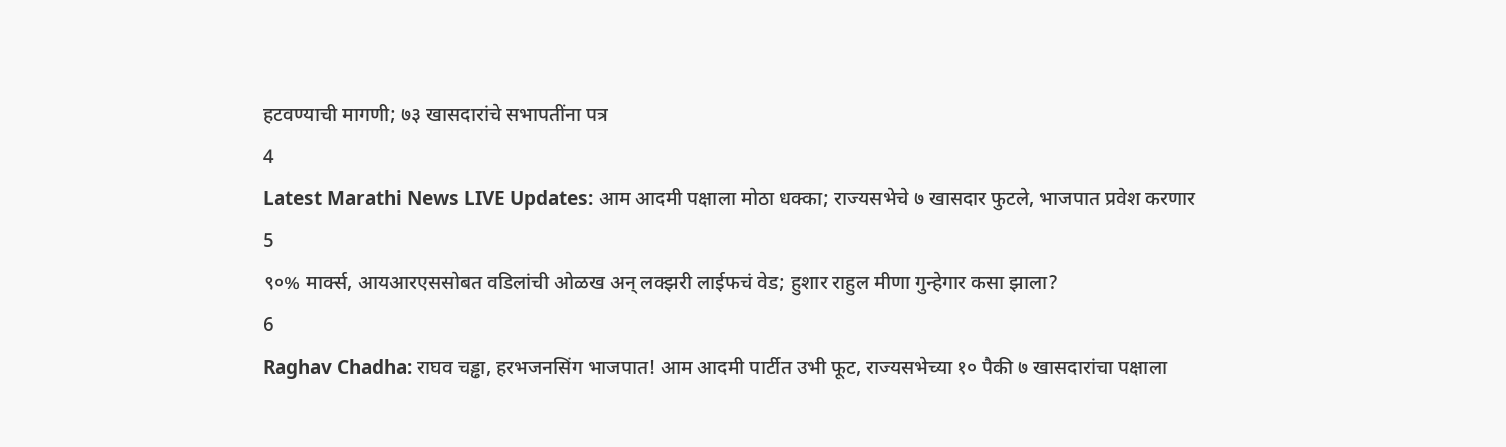हटवण्याची मागणी; ७३ खासदारांचे सभापतींना पत्र
4
Latest Marathi News LIVE Updates: आम आदमी पक्षाला मोठा धक्का; राज्यसभेचे ७ खासदार फुटले, भाजपात प्रवेश करणार
5
९०% मार्क्स, आयआरएससोबत वडिलांची ओळख अन् लक्झरी लाईफचं वेड; हुशार राहुल मीणा गुन्हेगार कसा झाला?
6
Raghav Chadha: राघव चड्ढा, हरभजनसिंग भाजपात! आम आदमी पार्टीत उभी फूट, राज्यसभेच्या १० पैकी ७ खासदारांचा पक्षाला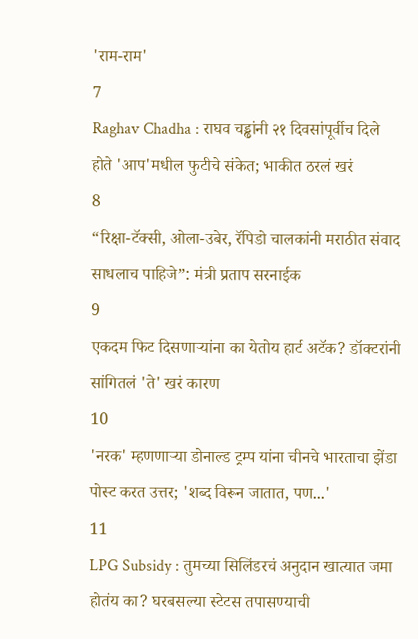'राम-राम'
7
Raghav Chadha : राघव चड्ढांनी २१ दिवसांपूर्वीच दिले होते 'आप'मधील फुटीचे संकेत; भाकीत ठरलं खरं
8
“रिक्षा-टॅक्सी, ओला-उबेर, रॅपिडो चालकांनी मराठीत संवाद साधलाच पाहिजे”: मंत्री प्रताप सरनाईक
9
एकदम फिट दिसणाऱ्यांना का येतोय हार्ट अटॅक? डॉक्टरांनी सांगितलं 'ते' खरं कारण
10
'नरक' म्हणणाऱ्या डोनाल्ड ट्रम्प यांना चीनचे भारताचा झेंडा पोस्ट करत उत्तर; 'शब्द विरून जातात, पण...'
11
LPG Subsidy : तुमच्या सिलिंडरचं अनुदान खात्यात जमा होतंय का? घरबसल्या स्टेटस तपासण्याची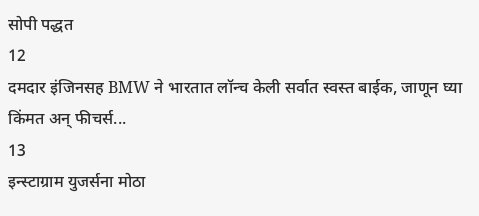सोपी पद्धत
12
दमदार इंजिनसह BMW ने भारतात लॉन्च केली सर्वात स्वस्त बाईक, जाणून घ्या किंमत अन् फीचर्स...
13
इन्स्टाग्राम युजर्सना मोठा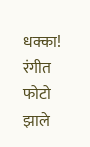धक्का! रंगीत फोटो झाले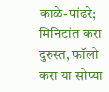काळे-पांढरे; मिनिटांत करा दुरुस्त, फॉलो करा या सोप्या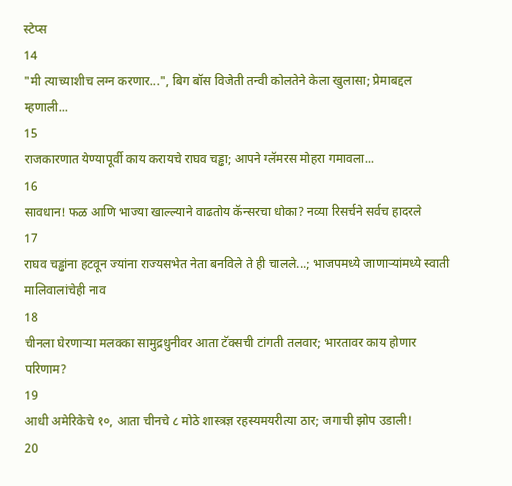स्टेप्स
14
"मी त्याच्याशीच लग्न करणार...", बिग बॉस विजेती तन्वी कोलतेने केला खुलासा; प्रेमाबद्दल म्हणाली...
15
राजकारणात येण्यापूर्वी काय करायचे राघव चड्ढा; आपने ग्लॅमरस मोहरा गमावला...
16
सावधान! फळ आणि भाज्या खाल्ल्याने वाढतोय कॅन्सरचा धोका? नव्या रिसर्चने सर्वच हादरले
17
राघव चड्ढांना हटवून ज्यांना राज्यसभेत नेता बनविले ते ही चालले...; भाजपमध्ये जाणाऱ्यांमध्ये स्वाती मालिवालांचेही नाव
18
चीनला घेरणाऱ्या मलक्का सामुद्रधुनीवर आता टॅक्सची टांगती तलवार; भारतावर काय होणार परिणाम?
19
आधी अमेरिकेचे १०, आता चीनचे ८ मोठे शास्त्रज्ञ रहस्यमयरीत्या ठार; जगाची झोप उडाली!
20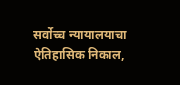सर्वोच्च न्यायालयाचा ऐतिहासिक निकाल,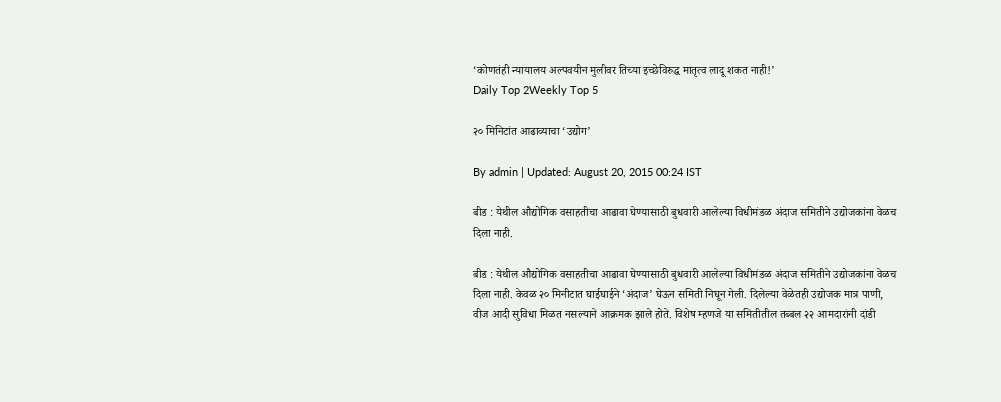‘कोणतंही न्यायालय अल्पवयीन मुलीवर तिच्या इच्छेविरुद्ध मातृत्व लादू शकत नाही!’
Daily Top 2Weekly Top 5

२० मिनिटांत आढाव्याचा ‘उद्योग’

By admin | Updated: August 20, 2015 00:24 IST

बीड : येथील औद्योगिक वसाहतीचा आढावा घेण्यासाठी बुधवारी आलेल्या विधीमंडळ अंदाज समितीने उद्योजकांना वेळच दिला नाही.

बीड : येथील औद्योगिक वसाहतीचा आढावा घेण्यासाठी बुधवारी आलेल्या विधीमंडळ अंदाज समितीने उद्योजकांना वेळच दिला नाही. केवळ २० मिनीटात घाईघाईने ‘अंदाज’ घेऊन समिती निघून गेली. दिलेल्या वेळेतही उद्योजक मात्र पाणी, वीज आदी सुविधा मिळत नसल्याने आक्रमक झाले होते. विशेष म्हणजे या समितीतील तब्बल २२ आमदारांनी दांडी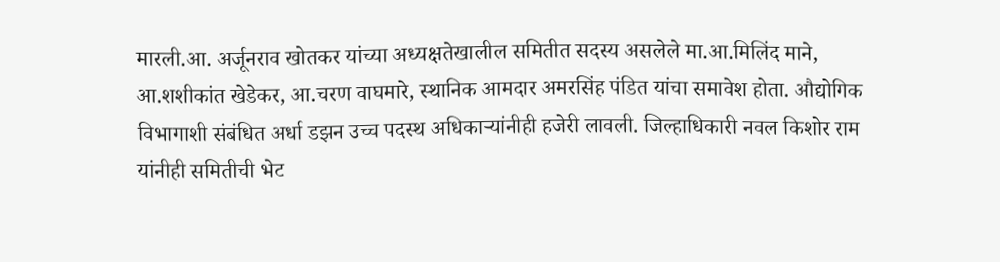मारली.आ. अर्जूनराव खोतकर यांच्या अध्यक्षतेखालील समितीत सदस्य असलेले मा.आ.मिलिंद माने, आ.शशीकांत खेडेकर, आ.चरण वाघमारे, स्थानिक आमदार अमरसिंह पंडित यांचा समावेश होता. औद्योगिक विभागाशी संबंधित अर्धा डझन उच्च पदस्थ अधिकाऱ्यांनीही हजेरी लावली. जिल्हाधिकारी नवल किशोर राम यांनीही समितीची भेट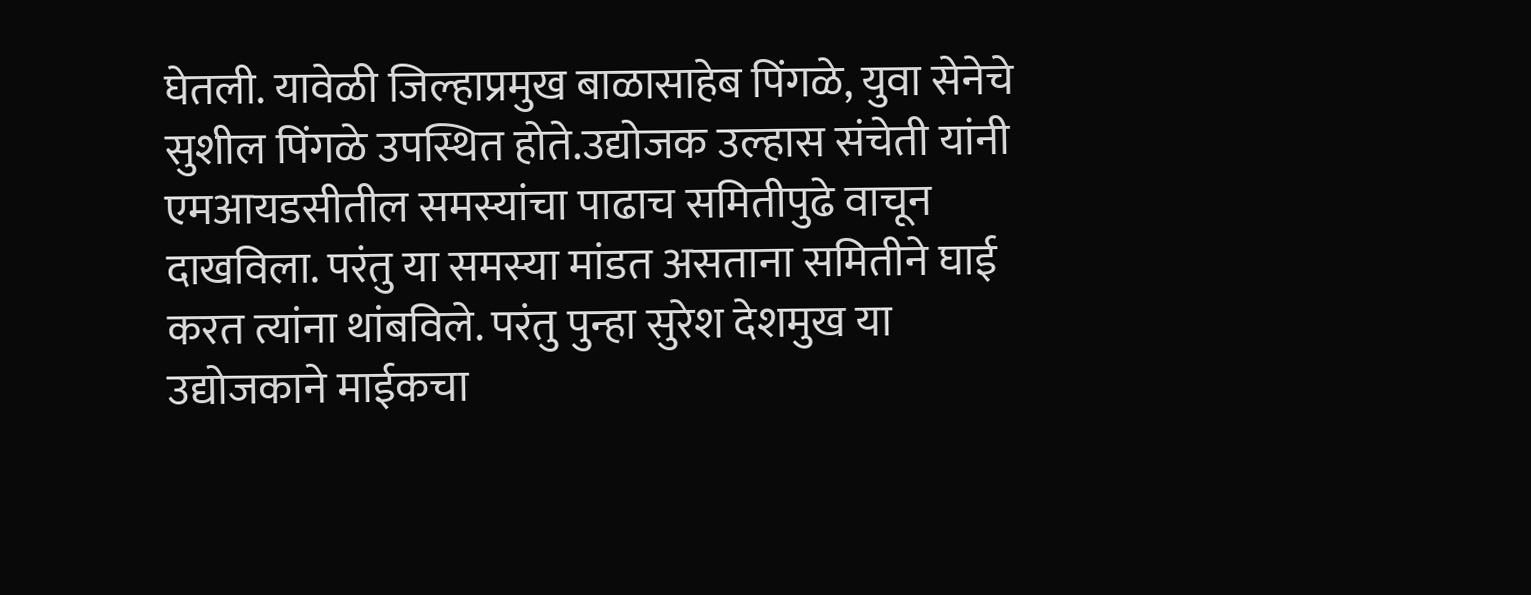घेतली. यावेळी जिल्हाप्रमुख बाळासाहेब पिंगळे, युवा सेनेचे सुशील पिंगळे उपस्थित होते.उद्योजक उल्हास संचेती यांनी एमआयडसीतील समस्यांचा पाढाच समितीपुढे वाचून दाखविला. परंतु या समस्या मांडत असताना समितीने घाई करत त्यांना थांबविले. परंतु पुन्हा सुरेश देशमुख या उद्योजकाने माईकचा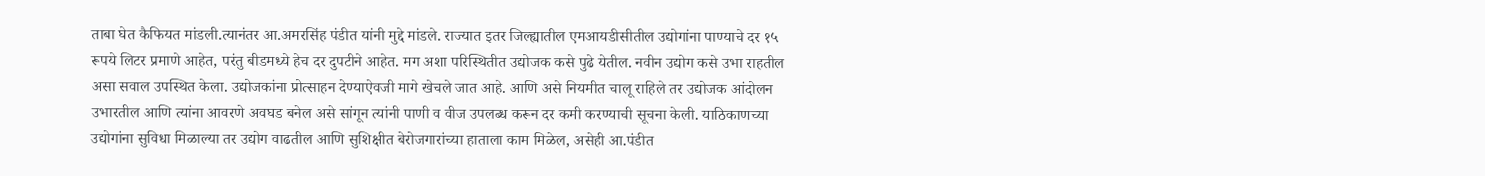ताबा घेत कैफियत मांडली.त्यानंतर आ.अमरसिंह पंडीत यांनी मुद्दे मांडले. राज्यात इतर जिल्ह्यातील एमआयडीसीतील उद्योगांना पाण्याचे दर १५ रूपये लिटर प्रमाणे आहेत, परंतु बीडमध्ये हेच दर दुपटीने आहेत. मग अशा परिस्थितीत उद्योजक कसे पुढे येतील. नवीन उद्योग कसे उभा राहतील असा सवाल उपस्थित केला. उद्योजकांना प्रोत्साहन देण्याऐवजी मागे खेचले जात आहे. आणि असे नियमीत चालू राहिले तर उद्योजक आंदोलन उभारतील आणि त्यांना आवरणे अवघड बनेल असे सांगून त्यांनी पाणी व वीज उपलब्ध करून दर कमी करण्याची सूचना केली. याठिकाणच्या उद्योगांना सुविधा मिळाल्या तर उद्योग वाढतील आणि सुशिक्षीत बेरोजगारांच्या हाताला काम मिळेल, असेही आ.पंडीत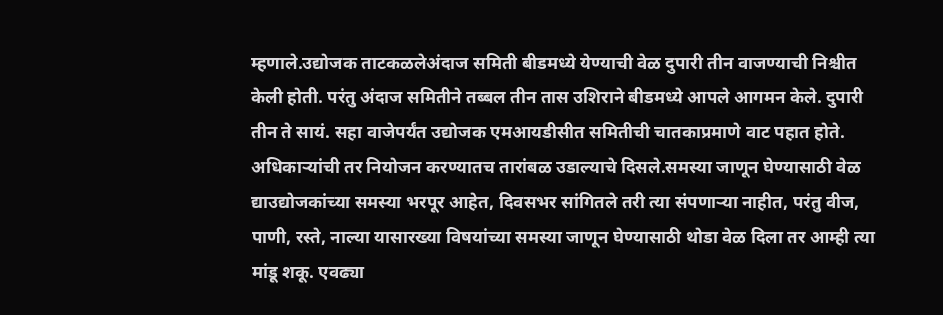म्हणाले.उद्योजक ताटकळलेअंदाज समिती बीडमध्ये येण्याची वेळ दुपारी तीन वाजण्याची निश्चीत केली होती. परंतु अंदाज समितीने तब्बल तीन तास उशिराने बीडमध्ये आपले आगमन केले. दुपारी तीन ते सायं. सहा वाजेपर्यंत उद्योजक एमआयडीसीत समितीची चातकाप्रमाणे वाट पहात होते. अधिकाऱ्यांची तर नियोजन करण्यातच तारांबळ उडाल्याचे दिसले.समस्या जाणून घेण्यासाठी वेळ द्याउद्योजकांच्या समस्या भरपूर आहेत, दिवसभर सांगितले तरी त्या संपणाऱ्या नाहीत, परंतु वीज, पाणी, रस्ते, नाल्या यासारख्या विषयांच्या समस्या जाणून घेण्यासाठी थोडा वेळ दिला तर आम्ही त्या मांडू शकू. एवढ्या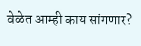वेळेत आम्ही काय सांगणार?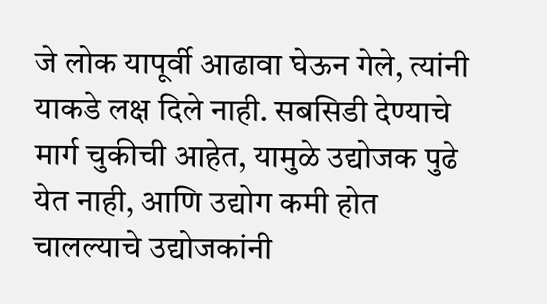जे लोक यापूर्वी आढावा घेऊन गेले, त्यांनी याकडे लक्ष दिले नाही. सबसिडी देण्याचे मार्ग चुकीची आहेत, यामुळे उद्योजक पुढे येत नाही, आणि उद्योग कमी होत चालल्याचे उद्योजकांनी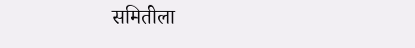समितीला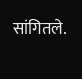सांगितले.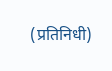(प्रतिनिधी)